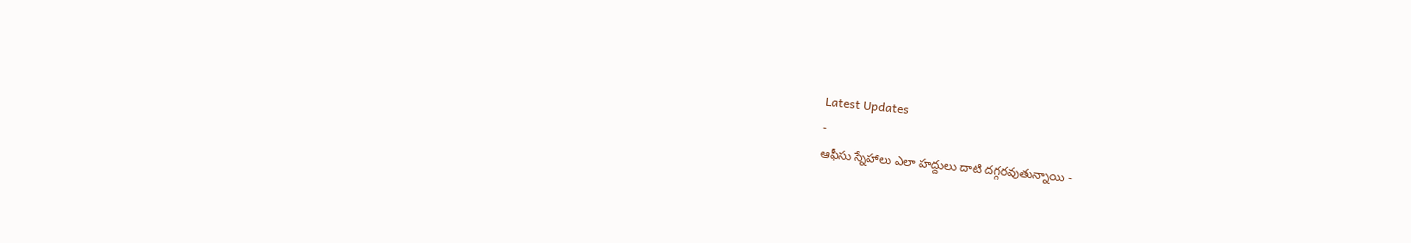Latest Updates
-
ఆఫీసు స్నేహాలు ఎలా హద్దులు దాటి దగ్గరవుతున్నాయి -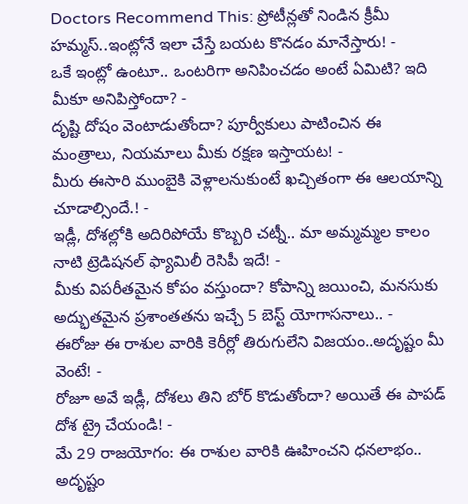Doctors Recommend This: ప్రోటీన్లతో నిండిన క్రీమీ హమ్మస్..ఇంట్లోనే ఇలా చేస్తే బయట కొనడం మానేస్తారు! -
ఒకే ఇంట్లో ఉంటూ.. ఒంటరిగా అనిపించడం అంటే ఏమిటి? ఇది మీకూ అనిపిస్తోందా? -
దృష్టి దోషం వెంటాడుతోందా? పూర్వీకులు పాటించిన ఈ మంత్రాలు, నియమాలు మీకు రక్షణ ఇస్తాయట! -
మీరు ఈసారి ముంబైకి వెళ్లాలనుకుంటే ఖచ్చితంగా ఈ ఆలయాన్ని చూడాల్సిందే.! -
ఇడ్లీ, దోశల్లోకి అదిరిపోయే కొబ్బరి చట్నీ.. మా అమ్మమ్మల కాలం నాటి ట్రెడిషనల్ ఫ్యామిలీ రెసిపీ ఇదే! -
మీకు విపరీతమైన కోపం వస్తుందా? కోపాన్ని జయించి, మనసుకు అద్భుతమైన ప్రశాంతతను ఇచ్చే 5 బెస్ట్ యోగాసనాలు.. -
ఈరోజు ఈ రాశుల వారికి కెరీర్లో తిరుగులేని విజయం..అదృష్టం మీ వెంటే! -
రోజూ అవే ఇడ్లీ, దోశలు తిని బోర్ కొడుతోందా? అయితే ఈ పాపడ్ దోశ ట్రై చేయండి! -
మే 29 రాజయోగం: ఈ రాశుల వారికి ఊహించని ధనలాభం.. అదృష్టం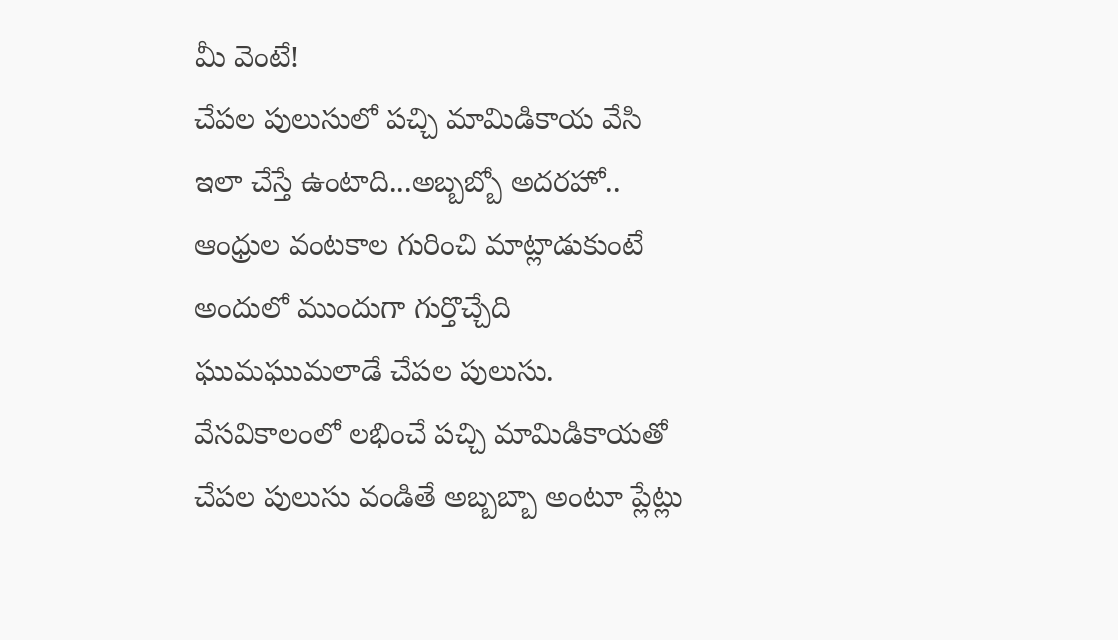మీ వెంటే!
చేపల పులుసులో పచ్చి మామిడికాయ వేసి ఇలా చేస్తే ఉంటాది...అబ్బబ్బో అదరహో..
ఆంధ్రుల వంటకాల గురించి మాట్లాడుకుంటే అందులో ముందుగా గుర్తొచ్చేది ఘుమఘుమలాడే చేపల పులుసు. వేసవికాలంలో లభించే పచ్చి మామిడికాయతో చేపల పులుసు వండితే అబ్బబ్బా అంటూ ప్లేట్లు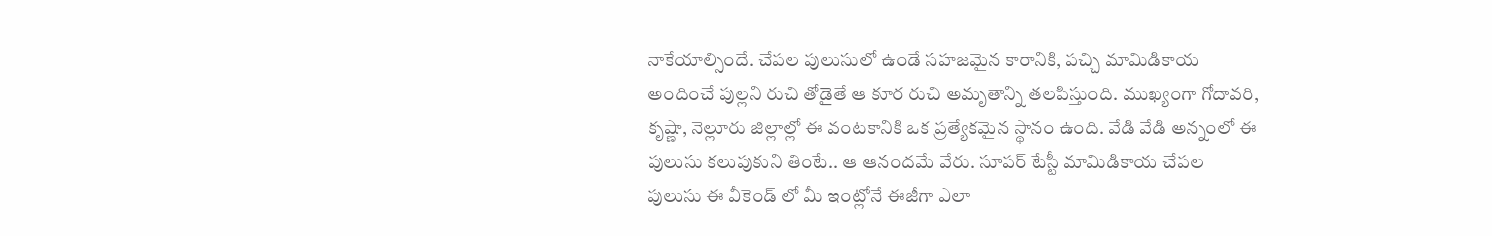నాకేయాల్సిందే. చేపల పులుసులో ఉండే సహజమైన కారానికి, పచ్చి మామిడికాయ అందించే పుల్లని రుచి తోడైతే ఆ కూర రుచి అమృతాన్ని తలపిస్తుంది. ముఖ్యంగా గోదావరి, కృష్ణా, నెల్లూరు జిల్లాల్లో ఈ వంటకానికి ఒక ప్రత్యేకమైన స్థానం ఉంది. వేడి వేడి అన్నంలో ఈ పులుసు కలుపుకుని తింటే.. ఆ ఆనందమే వేరు. సూపర్ టేస్టీ మామిడికాయ చేపల పులుసు ఈ వీకెండ్ లో మీ ఇంట్లోనే ఈజీగా ఎలా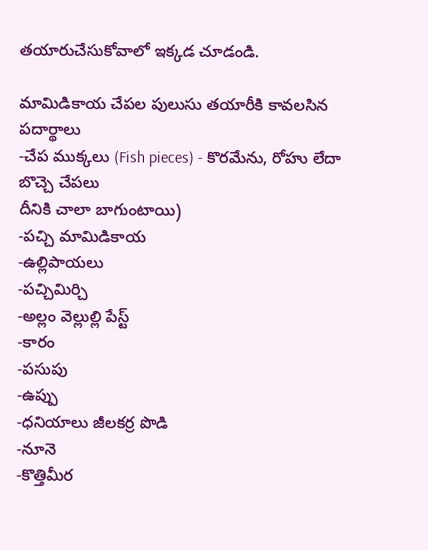తయారుచేసుకోవాలో ఇక్కడ చూడండి.

మామిడికాయ చేపల పులుసు తయారీకి కావలసిన పదార్థాలు
-చేప ముక్కలు (Fish pieces) - కొరమేను, రోహు లేదా బొచ్చె చేపలు
దీనికి చాలా బాగుంటాయి)
-పచ్చి మామిడికాయ
-ఉల్లిపాయలు
-పచ్చిమిర్చి
-అల్లం వెల్లుల్లి పేస్ట్
-కారం
-పసుపు
-ఉప్పు
-ధనియాలు జీలకర్ర పొడి
-నూనె
-కొత్తిమీర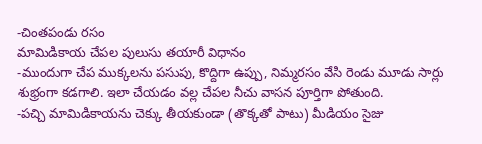-చింతపండు రసం
మామిడికాయ చేపల పులుసు తయారీ విధానం
-ముందుగా చేప ముక్కలను పసుపు, కొద్దిగా ఉప్పు, నిమ్మరసం వేసి రెండు మూడు సార్లు శుభ్రంగా కడగాలి. ఇలా చేయడం వల్ల చేపల నీచు వాసన పూర్తిగా పోతుంది.
-పచ్చి మామిడికాయను చెక్కు తీయకుండా (తొక్కతో పాటు) మీడియం సైజు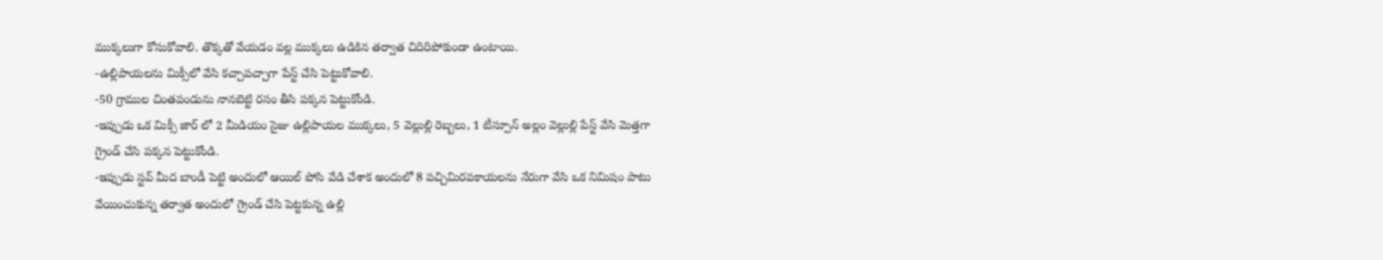ముక్కలుగా కోసుకోవాలి. తొక్కతో వేయడం వల్ల ముక్కలు ఉడికిన తర్వాత చిదిరిపోకుండా ఉంటాయి.
-ఉల్లిపాయలను మిక్సీలో వేసి కచ్చాపచ్చాగా పేస్ట్ చేసి పెట్టుకోవాలి.
-50 గ్రాముల చింతపండును నానబెట్టి రసం తీసి పక్కన పెట్టుకోండి.
-ఇప్పుడు ఒక మిక్సీ జార్ లో 2 మీడియం సైజు ఉల్లిపాయల ముక్కలు, 5 వెల్లుల్లి రెబ్బలు, 1 టీస్పూన్ అల్లం వెల్లుల్లి పేస్ట్ వేసి మెత్తగా గ్రైండ్ చేసి పక్కన పెట్టుకోండి.
-ఇప్పుడు స్టవ్ మీద బాండీ పెట్టి అందులో ఆయిల్ పోసి వేడి చేశాక అందులో 8 పచ్చిమిరపకాయలను నేరుగా వేసి ఒక నిమిషం పాటు వేయించుకున్న తర్వాత అందులో గ్రైండ్ చేసి పెట్టకున్న ఉల్లి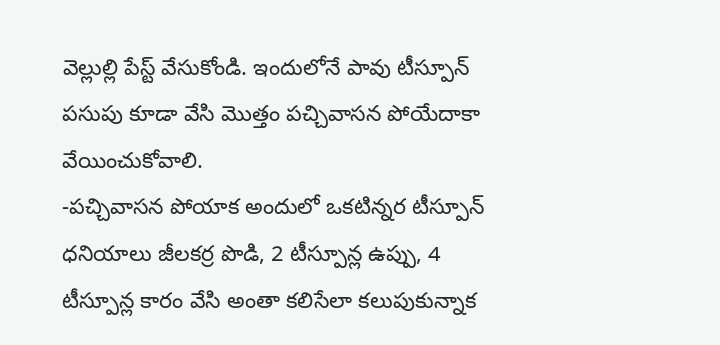వెల్లుల్లి పేస్ట్ వేసుకోండి. ఇందులోనే పావు టీస్పూన్ పసుపు కూడా వేసి మొత్తం పచ్చివాసన పోయేదాకా వేయించుకోవాలి.
-పచ్చివాసన పోయాక అందులో ఒకటిన్నర టీస్పూన్ ధనియాలు జీలకర్ర పొడి, 2 టీస్పూన్ల ఉప్పు, 4 టీస్పూన్ల కారం వేసి అంతా కలిసేలా కలుపుకున్నాక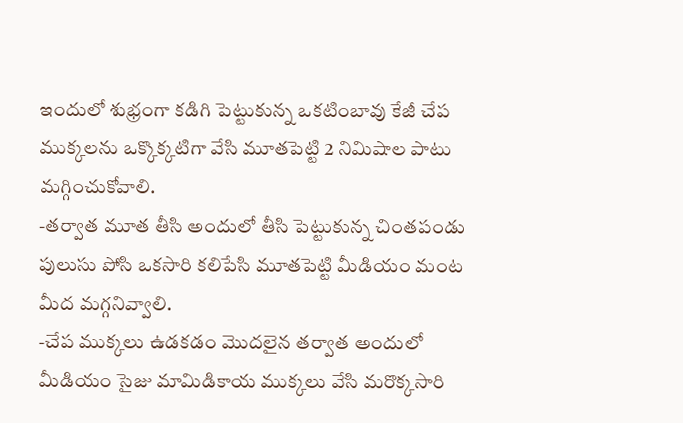ఇందులో శుభ్రంగా కడిగి పెట్టుకున్న ఒకటింబావు కేజీ చేప ముక్కలను ఒక్కొక్కటిగా వేసి మూతపెట్టి 2 నిమిషాల పాటు మగ్గించుకోవాలి.
-తర్వాత మూత తీసి అందులో తీసి పెట్టుకున్న చింతపండు పులుసు పోసి ఒకసారి కలిపేసి మూతపెట్టి మీడియం మంట మీద మగ్గనివ్వాలి.
-చేప ముక్కలు ఉడకడం మొదలైన తర్వాత అందులో మీడియం సైజు మామిడికాయ ముక్కలు వేసి మరొక్కసారి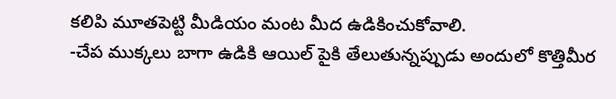కలిపి మూతపెట్టి మీడియం మంట మీద ఉడికించుకోవాలి.
-చేప ముక్కలు బాగా ఉడికి ఆయిల్ పైకి తేలుతున్నప్పుడు అందులో కొత్తిమీర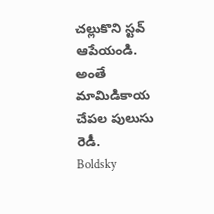చల్లుకొని స్టవ్ ఆపేయండి. అంతే మామిడికాయ చేపల పులుసు రెడీ.
Boldsky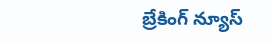బ్రేకింగ్ న్యూస్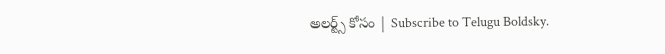అలర్ట్స్ కోసం | Subscribe to Telugu Boldsky.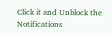Click it and Unblock the Notifications